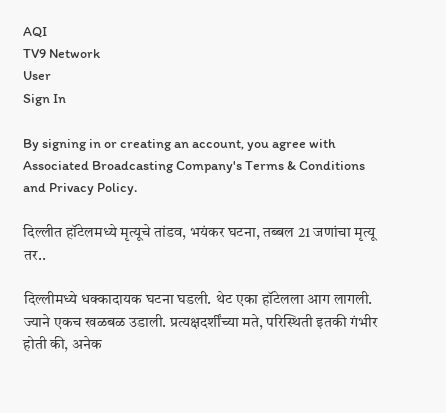AQI
TV9 Network
User
Sign In

By signing in or creating an account, you agree with Associated Broadcasting Company's Terms & Conditions and Privacy Policy.

दिल्लीत हॉटेलमध्ये मृत्यूचे तांडव, भयंकर घटना, तब्बल 21 जणांचा मृत्यू तर..

दिल्लीमध्ये धक्कादायक घटना घडली. थेट एका हॉटेलला आग लागली. ज्याने एकच खळबळ उडाली. प्रत्यक्षदर्शींच्या मते, परिस्थिती इतकी गंभीर होती की, अनेक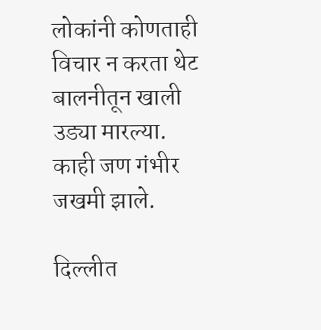लोकांनी कोणताही विचार न करता थेट बालनीतून खाली उड्या मारल्या. काही जण गंभीर जखमी झाले.

दिल्लीत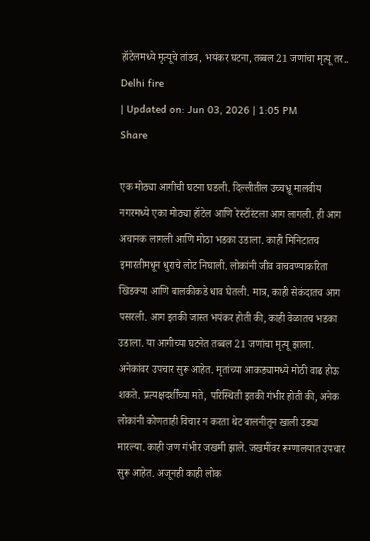हॉटेलमध्ये मृत्यूचे तांडव, भयंकर घटना, तब्बल 21 जणांचा मृत्यू तर..
Delhi fire
| Updated on: Jun 03, 2026 | 1:05 PM
Share

एक मोठ्या आगीची घटना घडली. दिल्लीतील उच्चभ्रू मालवीय नगरमध्ये एका मोठ्या हॉटेल आणि रेस्टॉरंटला आग लागली. ही आग अचानक लागली आणि मोठा भडका उडाला. काही मिनिटातच इमारतीमधून धुराचे लोट निघाली. लोकांनी जीव वाचवण्याकरिता खिडक्या आणि बालकीकडे धाव घेतली. मात्र, काही सेकंदातच आग पसरली. आग इतकी जास्त भयंकर होती की, काही वेळातच भडका उडाला. या आगीच्या घटनेत तब्बल 21 जणांचा मृत्यू झाला. अनेकांवर उपचार सुरू आहेत. मृतांच्या आकड्यामध्ये मोठी वाढ होऊ शकते. प्रत्यक्षदर्शींच्या मते, परिस्थिती इतकी गंभीर होती की, अनेक लोकांनी कोणताही विचार न करता थेट बालनीतून खाली उड्या मारल्या. काही जण गंभीर जखमी झाले. जखमींवर रूग्णालयात उपचार सुरू आहेत. अजूनही काही लोक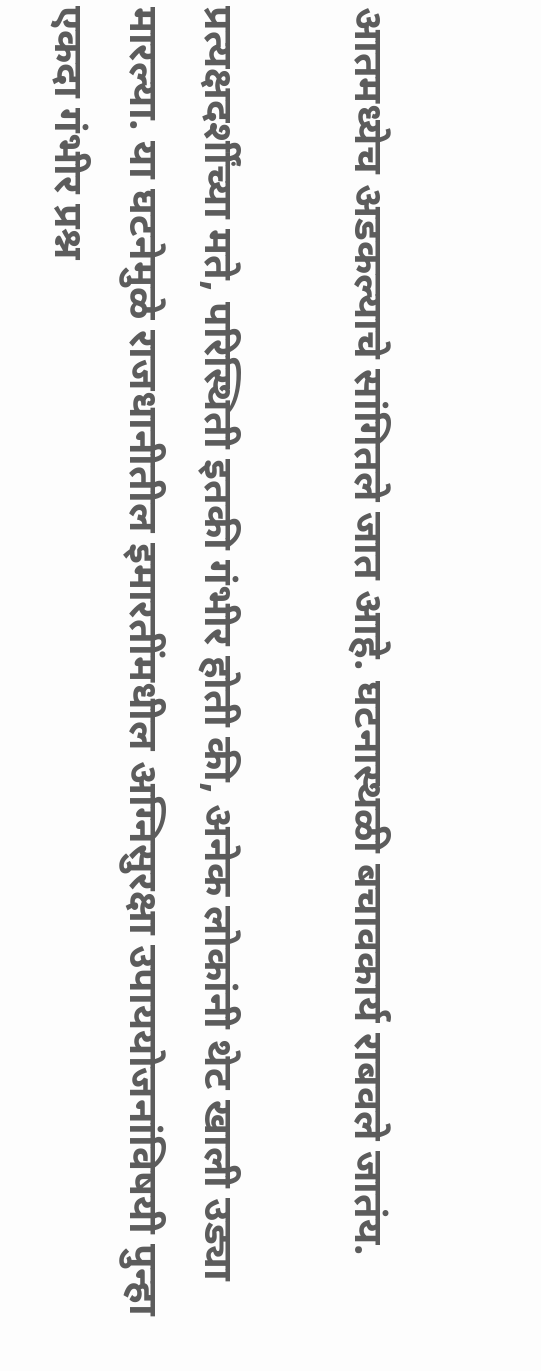आतमध्येच अडकल्याचे सांगितले जात आहे. घटनास्थळी बचावकार्य राबवले जातंय.

प्रत्यक्षदर्शींच्या मते, परिस्थिती इतकी गंभीर होती की, अनेक लोकांनी थेट खाली उड्या मारल्या. या घटनेमुळे राजधानीतील इमारतींमधील अग्निसुरक्षा उपाययोजनांविषयी पुन्हा एकदा गंभीर प्रश्न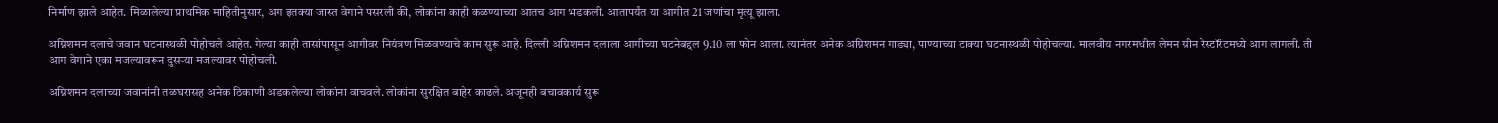निर्माण झाले आहेत. मिळालेल्या प्राथमिक माहितीनुसार, अग इतक्या जास्त वेगाने पसरली की, लोकांना काही कळण्याच्या आतच आग भडकली. आतापर्यंत या आगीत 21 जणांचा मृत्यू झाला.

अग्निशमन दलाचे जवान घटनास्थळी पोहोचले आहेत. गेल्या काही तासांपासून आगीवर नियंत्रण मिळवण्याचे काम सुरू आहे. दिल्ली अग्निशमन दलाला आगीच्या घटनेबद्दल 9.10 ला फोन आला. त्यानंतर अनेक अग्निशमन गाड्या, पाण्याच्या टाक्या घटनास्थळी पोहोचल्या. मालवीय नगरमधील लेमन ग्रीन रेस्टॉरंटमध्ये आग लागली. ती आग वेगाने एका मजल्यावरून दुसऱ्या मजल्यावर पोहोचली.

अग्निशमन दलाच्या जवानांनी तळघरासह अनेक ठिकाणी अडकलेल्या लोकांना वाचवले. लोकांना सुरक्षित बाहेर काढले. अजूनही बचावकार्य सुरू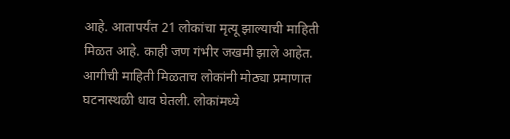आहे. आतापर्यंत 21 लोकांचा मृत्यू झाल्याची माहिती मिळत आहे. काही जण गंभीर जखमी झाले आहेत. आगीची माहिती मिळताच लोकांनी मोठ्या प्रमाणात घटनास्थळी धाव घेतली. लोकांमध्ये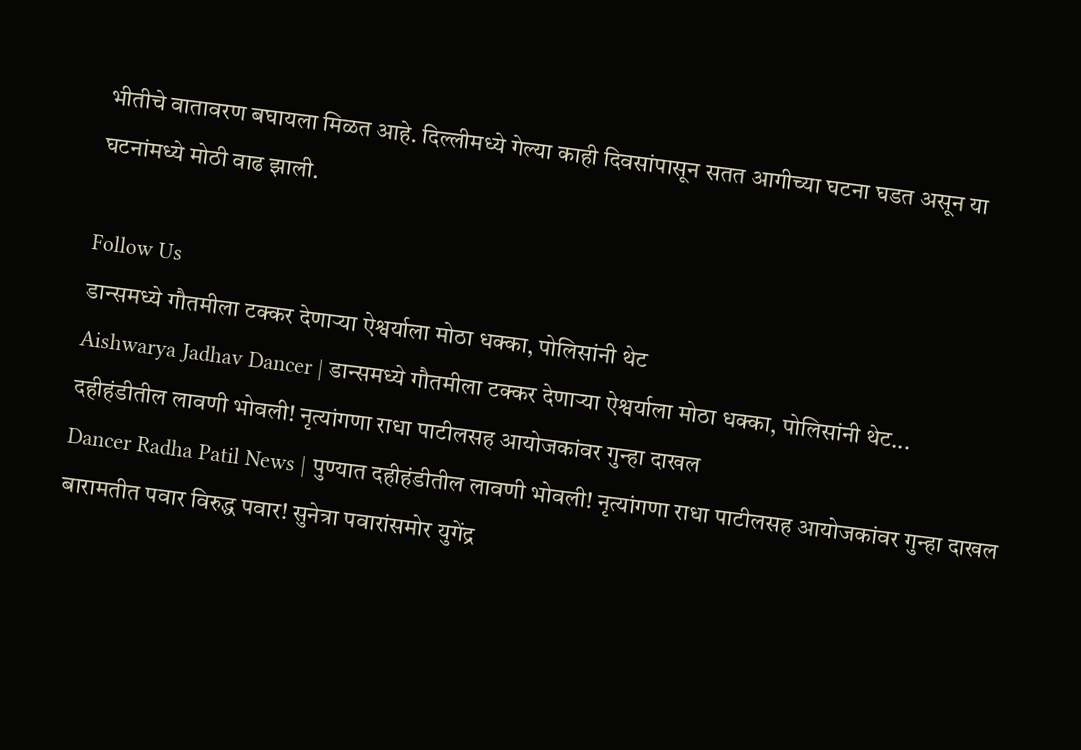भीतीचे वातावरण बघायला मिळत आहे. दिल्लीमध्ये गेल्या काही दिवसांपासून सतत आगीच्या घटना घडत असून या घटनांमध्ये मोठी वाढ झाली.

Follow Us
डान्समध्ये गौतमीला टक्कर देणाऱ्या ऐश्वर्याला मोठा धक्का, पोलिसांनी थेट
Aishwarya Jadhav Dancer | डान्समध्ये गौतमीला टक्कर देणाऱ्या ऐश्वर्याला मोठा धक्का, पोलिसांनी थेट...
दहीहंडीतील लावणी भोवली! नृत्यांगणा राधा पाटीलसह आयोजकांवर गुन्हा दाखल
Dancer Radha Patil News | पुण्यात दहीहंडीतील लावणी भोवली! नृत्यांगणा राधा पाटीलसह आयोजकांवर गुन्हा दाखल
बारामतीत पवार विरुद्ध पवार! सुनेत्रा पवारांसमोर युगेंद्र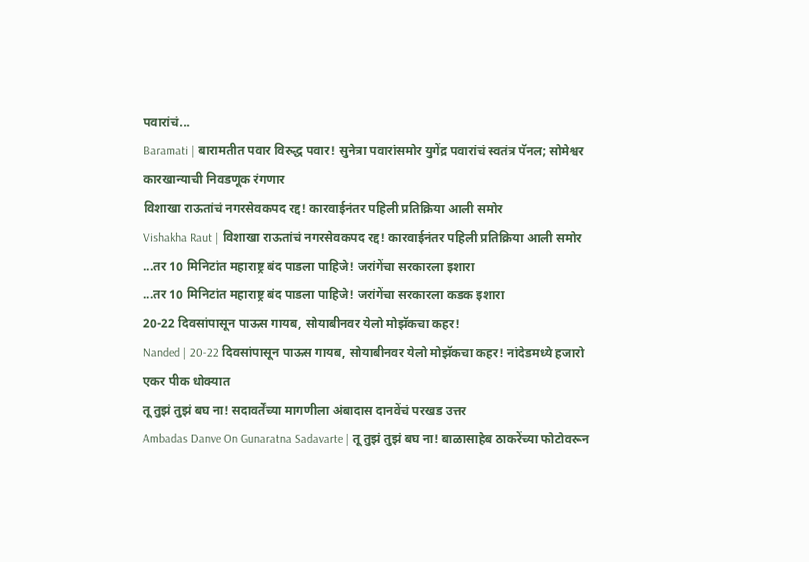पवारांचं...
Baramati | बारामतीत पवार विरुद्ध पवार! सुनेत्रा पवारांसमोर युगेंद्र पवारांचं स्वतंत्र पॅनल; सोमेश्वर कारखान्याची निवडणूक रंगणार
विशाखा राऊतांचं नगरसेवकपद रद्द! कारवाईनंतर पहिली प्रतिक्रिया आली समोर
Vishakha Raut | विशाखा राऊतांचं नगरसेवकपद रद्द! कारवाईनंतर पहिली प्रतिक्रिया आली समोर
...तर 10 मिनिटांत महाराष्ट्र बंद पाडला पाहिजे! जरांगेंचा सरकारला इशारा
...तर 10 मिनिटांत महाराष्ट्र बंद पाडला पाहिजे! जरांगेंचा सरकारला कडक इशारा
20-22 दिवसांपासून पाऊस गायब, सोयाबीनवर येलो मोझॅकचा कहर!
Nanded | 20-22 दिवसांपासून पाऊस गायब, सोयाबीनवर येलो मोझॅकचा कहर! नांदेडमध्ये हजारो एकर पीक धोक्यात
तू तुझं तुझं बघ ना! सदावर्तेंच्या मागणीला अंबादास दानवेंचं परखड उत्तर
Ambadas Danve On Gunaratna Sadavarte | तू तुझं तुझं बघ ना! बाळासाहेब ठाकरेंच्या फोटोवरून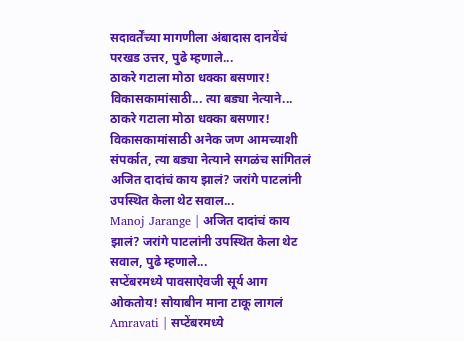सदावर्तेंच्या मागणीला अंबादास दानवेंचं परखड उत्तर, पुढे म्हणाले...
ठाकरे गटाला मोठा धक्का बसणार! विकासकामांसाठी... त्या बड्या नेत्याने...
ठाकरे गटाला मोठा धक्का बसणार! विकासकामांसाठी अनेक जण आमच्याशी संपर्कात, त्या बड्या नेत्याने सगळंच सांगितलं
अजित दादांचं काय झालं? जरांगे पाटलांनी उपस्थित केला थेट सवाल...
Manoj Jarange | अजित दादांचं काय झालं? जरांगे पाटलांनी उपस्थित केला थेट सवाल, पुढे म्हणाले...
सप्टेंबरमध्ये पावसाऐवजी सूर्य आग ओकतोय! सोयाबीन माना टाकू लागलं
Amravati | सप्टेंबरमध्ये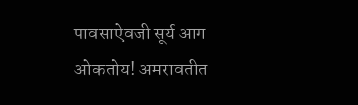पावसाऐवजी सूर्य आग ओकतोय! अमरावतीत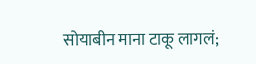सोयाबीन माना टाकू लागलं;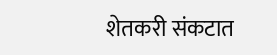शेतकरी संकटात